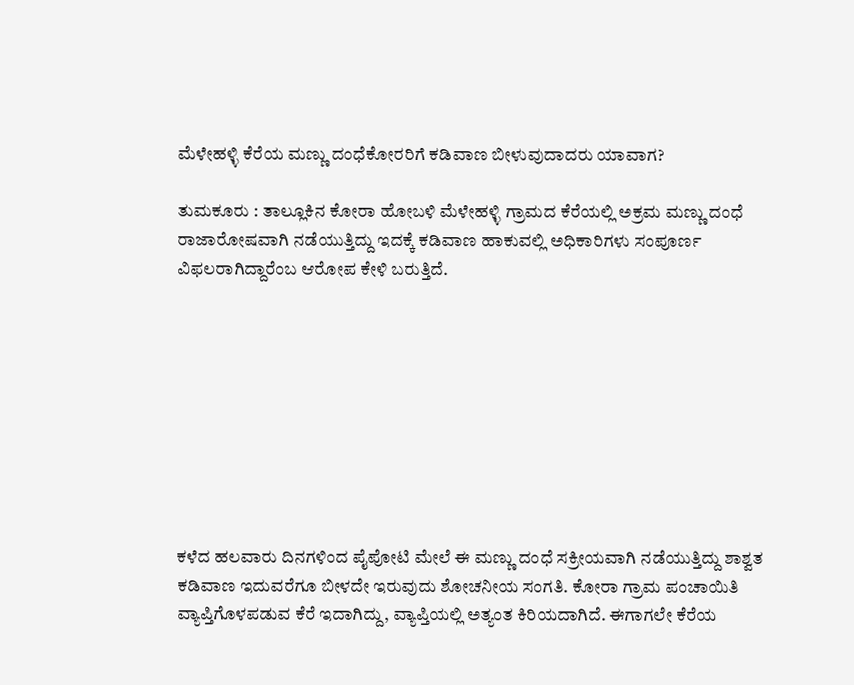ಮೆಳೇಹಳ್ಳಿ ಕೆರೆಯ ಮಣ್ಣು ದಂಧೆಕೋರರಿಗೆ ಕಡಿವಾಣ ಬೀಳುವುದಾದರು ಯಾವಾಗ?

ತುಮಕೂರು : ತಾಲ್ಲೂಕಿನ ಕೋರಾ ಹೋಬಳಿ ಮೆಳೇಹಳ್ಳಿ ಗ್ರಾಮದ ಕೆರೆಯಲ್ಲಿ ಅಕ್ರಮ ಮಣ್ಣು ದಂಧೆ ರಾಜಾರೋಷವಾಗಿ ನಡೆಯುತ್ತಿದ್ದು ಇದಕ್ಕೆ ಕಡಿವಾಣ ಹಾಕುವಲ್ಲಿ ಅಧಿಕಾರಿಗಳು ಸಂಪೂರ್ಣ ವಿಫಲರಾಗಿದ್ದಾರೆಂಬ ಆರೋಪ ಕೇಳಿ ಬರುತ್ತಿದೆ.









ಕಳೆದ ಹಲವಾರು ದಿನಗಳಿಂದ ಪೈಪೋಟಿ ಮೇಲೆ ಈ ಮಣ್ಣು ದಂಧೆ ಸಕ್ರೀಯವಾಗಿ ನಡೆಯುತ್ತಿದ್ದು ಶಾಶ್ವತ ಕಡಿವಾಣ ಇದುವರೆಗೂ ಬೀಳದೇ ಇರುವುದು ಶೋಚನೀಯ ಸಂಗತಿ. ಕೋರಾ ಗ್ರಾಮ ಪಂಚಾಯಿತಿ ವ್ಯಾಪ್ತಿಗೊಳಪಡುವ ಕೆರೆ ಇದಾಗಿದ್ದು, ವ್ಯಾಪ್ತಿಯಲ್ಲಿ ಅತ್ಯಂತ ಕಿರಿಯದಾಗಿದೆ. ಈಗಾಗಲೇ ಕೆರೆಯ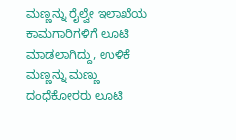ಮಣ್ಣನ್ನು ರೈಲ್ವೇ ಇಲಾಖೆಯ ಕಾಮಗಾರಿಗಳಿಗೆ ಲೂಟಿ ಮಾಡಲಾಗಿದ್ದು, ಉಳಿಕೆ ಮಣ್ಣನ್ನು ಮಣ್ಣು ದಂಧೆಕೋರರು ಲೂಟಿ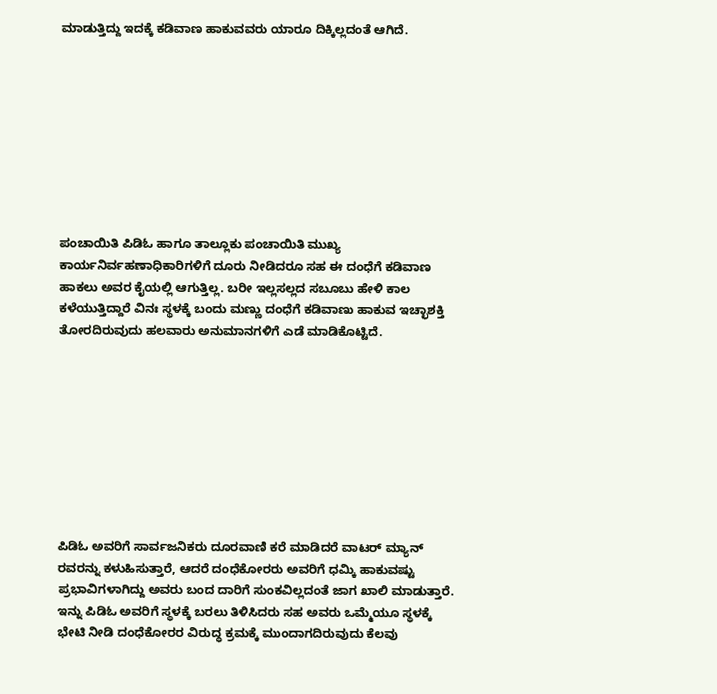ಮಾಡುತ್ತಿದ್ದು ಇದಕ್ಕೆ ಕಡಿವಾಣ ಹಾಕುವವರು ಯಾರೂ ದಿಕ್ಕಿಲ್ಲದಂತೆ ಆಗಿದೆ.









ಪಂಚಾಯಿತಿ ಪಿಡಿಓ ಹಾಗೂ ತಾಲ್ಲೂಕು ಪಂಚಾಯಿತಿ ಮುಖ್ಯ ಕಾರ್ಯನಿರ್ವಹಣಾಧಿಕಾರಿಗಳಿಗೆ ದೂರು ನೀಡಿದರೂ ಸಹ ಈ ದಂಧೆಗೆ ಕಡಿವಾಣ ಹಾಕಲು ಅವರ ಕೈಯಲ್ಲಿ ಆಗುತ್ತಿಲ್ಲ. ಬರೀ ಇಲ್ಲಸಲ್ಲದ ಸಬೂಬು ಹೇಳಿ ಕಾಲ ಕಳೆಯುತ್ತಿದ್ದಾರೆ ವಿನಃ ಸ್ಥಳಕ್ಕೆ ಬಂದು ಮಣ್ಣು ದಂಧೆಗೆ ಕಡಿವಾಣು ಹಾಕುವ ಇಚ್ಛಾಶಕ್ತಿ ತೋರದಿರುವುದು ಹಲವಾರು ಅನುಮಾನಗಳಿಗೆ ಎಡೆ ಮಾಡಿಕೊಟ್ಟಿದೆ.









ಪಿಡಿಓ ಅವರಿಗೆ ಸಾರ್ವಜನಿಕರು ದೂರವಾಣಿ ಕರೆ ಮಾಡಿದರೆ ವಾಟರ್‌ ಮ್ಯಾನ್‌ ರವರನ್ನು ಕಳುಹಿಸುತ್ತಾರೆ, ಆದರೆ ದಂಧೆಕೋರರು ಅವರಿಗೆ ಧಮ್ಕಿ ಹಾಕುವಷ್ಟು ಪ್ರಭಾವಿಗಳಾಗಿದ್ದು ಅವರು ಬಂದ ದಾರಿಗೆ ಸುಂಕವಿಲ್ಲದಂತೆ ಜಾಗ ಖಾಲಿ ಮಾಡುತ್ತಾರೆ. ಇನ್ನು ಪಿಡಿಓ ಅವರಿಗೆ ಸ್ಥಳಕ್ಕೆ ಬರಲು ತಿಳಿಸಿದರು ಸಹ ಅವರು ಒಮ್ಮೆಯೂ ಸ್ಥಳಕ್ಕೆ ಭೇಟಿ ನೀಡಿ ದಂಧೆಕೋರರ ವಿರುದ್ಧ ಕ್ರಮಕ್ಕೆ ಮುಂದಾಗದಿರುವುದು ಕೆಲವು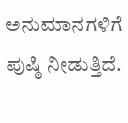ಅನುಮಾನಗಳಿಗೆ ಪುಷ್ಠಿ ನೀಡುತ್ತಿದೆ.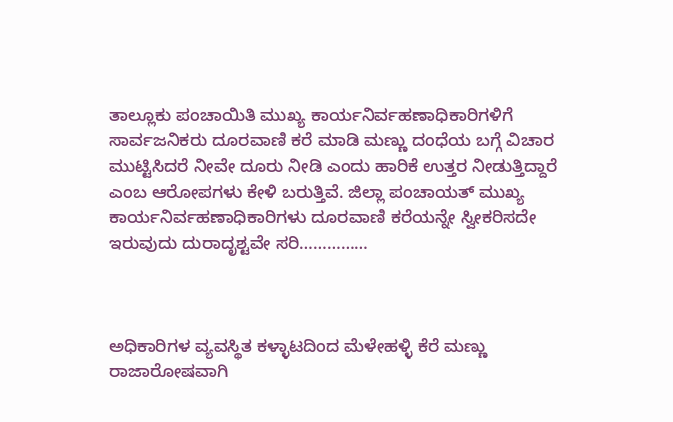ತಾಲ್ಲೂಕು ಪಂಚಾಯಿತಿ ಮುಖ್ಯ ಕಾರ್ಯನಿರ್ವಹಣಾಧಿಕಾರಿಗಳಿಗೆ ಸಾರ್ವಜನಿಕರು ದೂರವಾಣಿ ಕರೆ ಮಾಡಿ ಮಣ್ಣು ದಂಧೆಯ ಬಗ್ಗೆ ವಿಚಾರ ಮುಟ್ಟಿಸಿದರೆ ನೀವೇ ದೂರು ನೀಡಿ ಎಂದು ಹಾರಿಕೆ ಉತ್ತರ ನೀಡುತ್ತಿದ್ದಾರೆ ಎಂಬ ಆರೋಪಗಳು ಕೇಳಿ ಬರುತ್ತಿವೆ. ಜಿಲ್ಲಾ ಪಂಚಾಯತ್‌ ಮುಖ್ಯ ಕಾರ್ಯನಿರ್ವಹಣಾಧಿಕಾರಿಗಳು ದೂರವಾಣಿ ಕರೆಯನ್ನೇ ಸ್ವೀಕರಿಸದೇ ಇರುವುದು ದುರಾದೃಶ್ಟವೇ ಸರಿ……………



ಅಧಿಕಾರಿಗಳ ವ್ಯವಸ್ಥಿತ ಕಳ್ಳಾಟದಿಂದ ಮೆಳೇಹಳ್ಳಿ ಕೆರೆ ಮಣ್ಣು ರಾಜಾರೋಷವಾಗಿ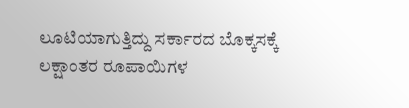ಲೂಟಿಯಾಗುತ್ತಿದ್ದು ಸರ್ಕಾರದ ಬೊಕ್ಕಸಕ್ಕೆ ಲಕ್ಷಾಂತರ ರೂಪಾಯಿಗಳ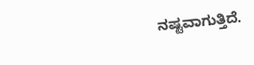ನಷ್ಟವಾಗುತ್ತಿದೆ.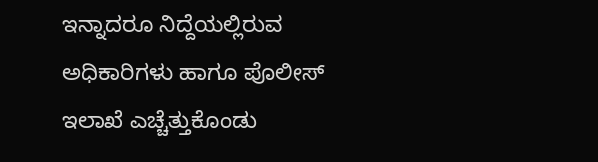ಇನ್ನಾದರೂ ನಿದ್ದೆಯಲ್ಲಿರುವ ಅಧಿಕಾರಿಗಳು ಹಾಗೂ ಪೊಲೀಸ್‌ ಇಲಾಖೆ ಎಚ್ಚೆತ್ತುಕೊಂಡು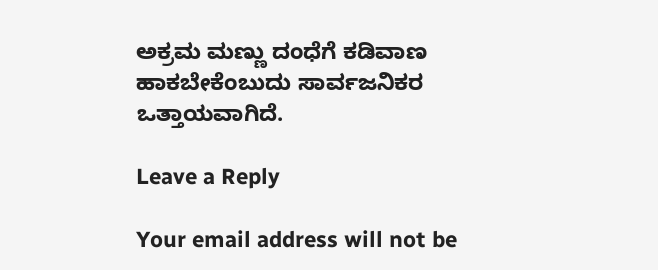ಅಕ್ರಮ ಮಣ್ಣು ದಂಧೆಗೆ ಕಡಿವಾಣ ಹಾಕಬೇಕೆಂಬುದು ಸಾರ್ವಜನಿಕರ ಒತ್ತಾಯವಾಗಿದೆ.

Leave a Reply

Your email address will not be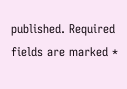published. Required fields are marked *